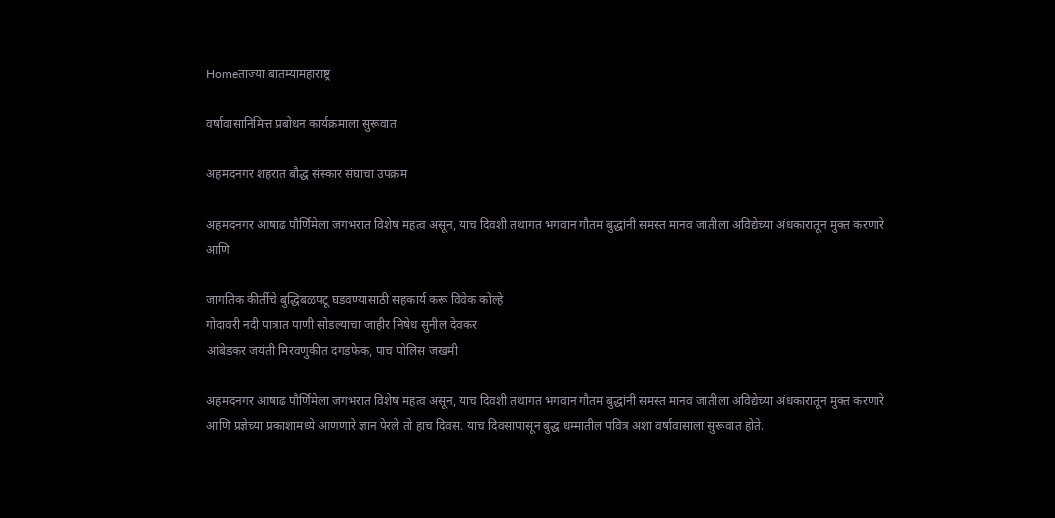Homeताज्या बातम्यामहाराष्ट्र

वर्षावासानिमित्त प्रबोधन कार्यक्रमाला सुरूवात

अहमदनगर शहरात बौद्ध संस्कार संघाचा उपक्रम

अहमदनगर आषाढ पौर्णिमेला जगभरात विशेष महत्व असून, याच दिवशी तथागत भगवान गौतम बुद्धांनी समस्त मानव जातीला अविद्येच्या अंधकारातून मुक्त करणारे आणि

जागतिक कीर्तीचे बुद्धिबळपटू घडवण्यासाठी सहकार्य करू विवेक कोल्हे
गोदावरी नदी पात्रात पाणी सोडल्याचा जाहीर निषेध सुनील देवकर
आंबेडकर जयंती मिरवणुकीत दगडफेक, पाच पोलिस जखमी

अहमदनगर आषाढ पौर्णिमेला जगभरात विशेष महत्व असून, याच दिवशी तथागत भगवान गौतम बुद्धांनी समस्त मानव जातीला अविद्येच्या अंधकारातून मुक्त करणारे आणि प्रज्ञेच्या प्रकाशामध्ये आणणारे ज्ञान पेरले तो हाच दिवस. याच दिवसापासून बुद्ध धम्मातील पवित्र अशा वर्षावासाला सुरूवात होते.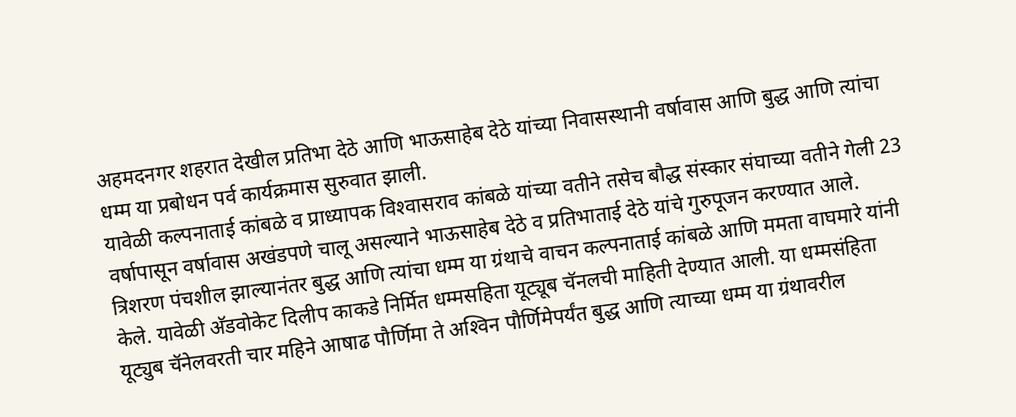अहमदनगर शहरात देखील प्रतिभा देठे आणि भाऊसाहेब देठे यांच्या निवासस्थानी वर्षावास आणि बुद्ध आणि त्यांचा धम्म या प्रबोधन पर्व कार्यक्रमास सुरुवात झाली.
यावेळी कल्पनाताई कांबळे व प्राध्यापक विश्‍वासराव कांबळे यांच्या वतीने तसेच बौद्ध संस्कार संघाच्या वतीने गेली 23 वर्षापासून वर्षावास अखंडपणे चालू असल्याने भाऊसाहेब देठे व प्रतिभाताई देठे यांचे गुरुपूजन करण्यात आले. त्रिशरण पंचशील झाल्यानंतर बुद्ध आणि त्यांचा धम्म या ग्रंथाचे वाचन कल्पनाताई कांबळे आणि ममता वाघमारे यांनी केले. यावेळी अ‍ॅडवोकेट दिलीप काकडे निर्मित धम्मसहिता यूट्यूब चॅनलची माहिती देण्यात आली. या धम्मसंहिता यूट्युब चॅनेलवरती चार महिने आषाढ पौर्णिमा ते अश्‍विन पौर्णिमेपर्यंत बुद्ध आणि त्याच्या धम्म या ग्रंथावरील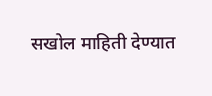सखोल माहिती देण्यात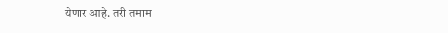येणार आहे. तरी तमाम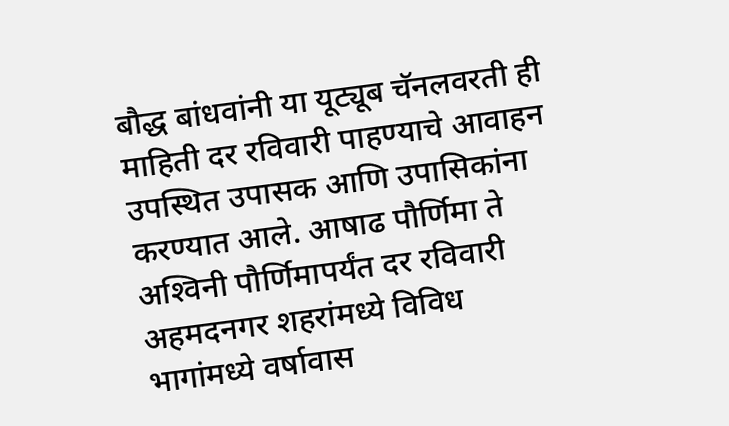बौद्ध बांधवांनी या यूट्यूब चॅनलवरती ही माहिती दर रविवारी पाहण्याचे आवाहन उपस्थित उपासक आणि उपासिकांना करण्यात आले. आषाढ पौर्णिमा ते अश्‍विनी पौर्णिमापर्यंत दर रविवारी अहमदनगर शहरांमध्ये विविध भागांमध्ये वर्षावास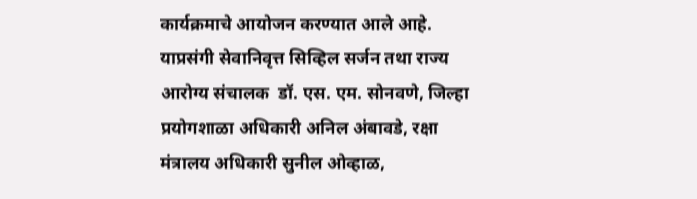कार्यक्रमाचे आयोजन करण्यात आले आहे. याप्रसंगी सेवानिवृत्त सिव्हिल सर्जन तथा राज्य आरोग्य संचालक  डॉ. एस. एम. सोनवणे, जिल्हा प्रयोगशाळा अधिकारी अनिल अंबावडे, रक्षा मंत्रालय अधिकारी सुनील ओव्हाळ,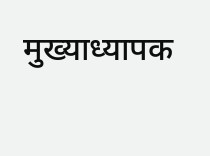मुख्याध्यापक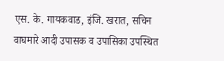एस. के. गायकवाड, इंजि. खरात, सचिन वाघमारे आदी उपासक व उपासिका उपस्थित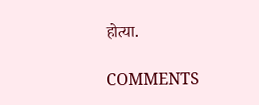होत्या.

COMMENTS